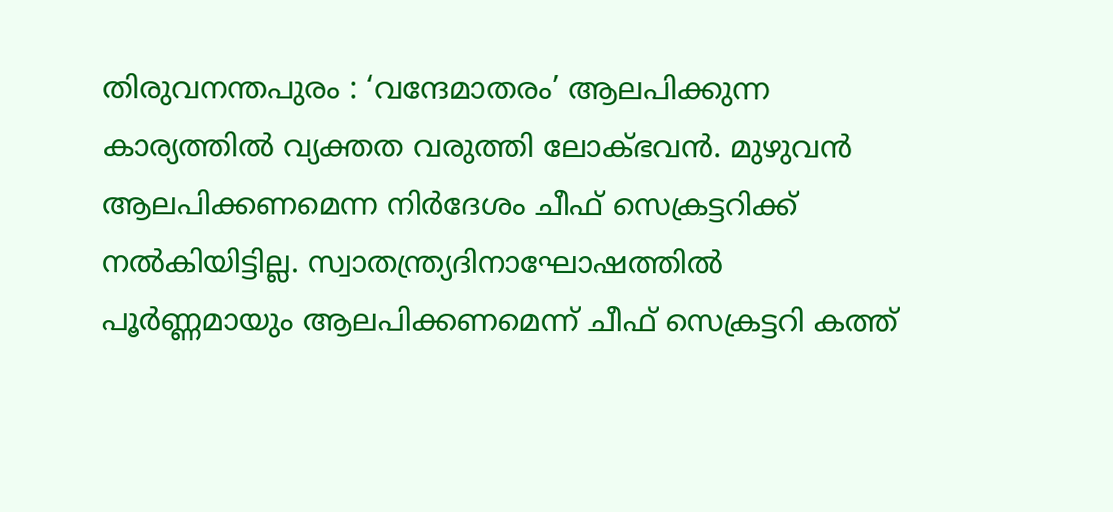തിരുവനന്തപുരം : ‘വന്ദേമാതരം’ ആലപിക്കുന്ന കാര്യത്തിൽ വ്യക്തത വരുത്തി ലോക്ഭവൻ. മുഴുവൻ ആലപിക്കണമെന്ന നിർദേശം ചീഫ് സെക്രട്ടറിക്ക് നൽകിയിട്ടില്ല. സ്വാതന്ത്ര്യദിനാഘോഷത്തിൽ പൂർണ്ണമായും ആലപിക്കണമെന്ന് ചീഫ് സെക്രട്ടറി കത്ത്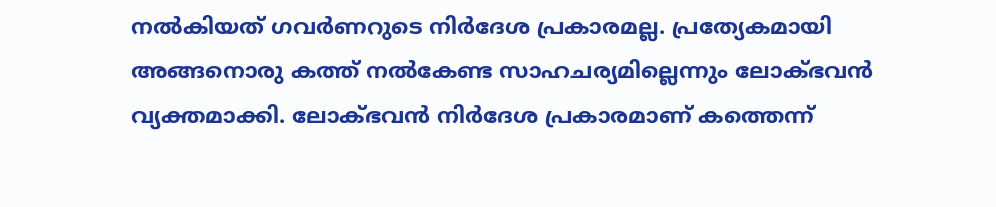നൽകിയത് ഗവർണറുടെ നിർദേശ പ്രകാരമല്ല. പ്രത്യേകമായി അങ്ങനൊരു കത്ത് നൽകേണ്ട സാഹചര്യമില്ലെന്നും ലോക്ഭവൻ വ്യക്തമാക്കി. ലോക്ഭവൻ നിർദേശ പ്രകാരമാണ് കത്തെന്ന്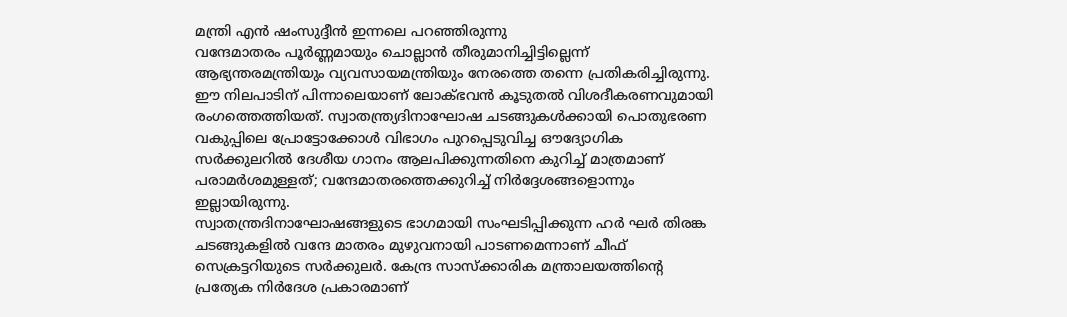മന്ത്രി എൻ ഷംസുദ്ദീൻ ഇന്നലെ പറഞ്ഞിരുന്നു
വന്ദേമാതരം പൂർണ്ണമായും ചൊല്ലാൻ തീരുമാനിച്ചിട്ടില്ലെന്ന് ആഭ്യന്തരമന്ത്രിയും വ്യവസായമന്ത്രിയും നേരത്തെ തന്നെ പ്രതികരിച്ചിരുന്നു. ഈ നിലപാടിന് പിന്നാലെയാണ് ലോക്ഭവൻ കൂടുതൽ വിശദീകരണവുമായി രംഗത്തെത്തിയത്. സ്വാതന്ത്ര്യദിനാഘോഷ ചടങ്ങുകൾക്കായി പൊതുഭരണ വകുപ്പിലെ പ്രോട്ടോക്കോൾ വിഭാഗം പുറപ്പെടുവിച്ച ഔദ്യോഗിക സർക്കുലറിൽ ദേശീയ ഗാനം ആലപിക്കുന്നതിനെ കുറിച്ച് മാത്രമാണ് പരാമർശമുള്ളത്; വന്ദേമാതരത്തെക്കുറിച്ച് നിർദ്ദേശങ്ങളൊന്നും ഇല്ലായിരുന്നു.
സ്വാതന്ത്രദിനാഘോഷങ്ങളുടെ ഭാഗമായി സംഘടിപ്പിക്കുന്ന ഹർ ഘർ തിരങ്ക ചടങ്ങുകളിൽ വന്ദേ മാതരം മുഴുവനായി പാടണമെന്നാണ് ചീഫ് സെക്രട്ടറിയുടെ സർക്കുലർ. കേന്ദ്ര സാസ്ക്കാരിക മന്ത്രാലയത്തിന്റെ പ്രത്യേക നിർദേശ പ്രകാരമാണ്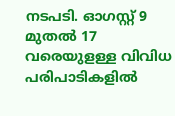നടപടി. ഓഗസ്റ്റ് 9 മുതൽ 17 വരെയുളള്ള വിവിധ പരിപാടികളിൽ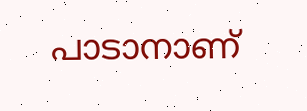പാടാനാണ്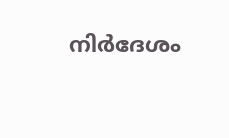നിർദേശം